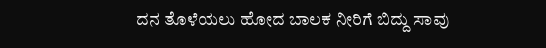ದನ ತೊಳೆಯಲು ಹೋದ ಬಾಲಕ ನೀರಿಗೆ ಬಿದ್ದು ಸಾವು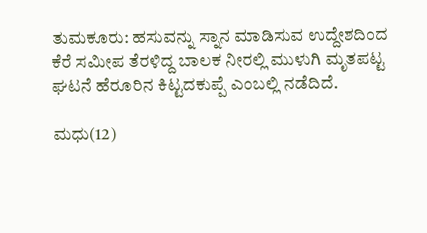ತುಮಕೂರು: ಹಸುವನ್ನು ಸ್ನಾನ ಮಾಡಿಸುವ ಉದ್ದೇಶದಿಂದ ಕೆರೆ ಸಮೀಪ ತೆರಳಿದ್ದ ಬಾಲಕ ನೀರಲ್ಲಿ ಮುಳುಗಿ ಮೃತಪಟ್ಟ ಘಟನೆ ಹೆರೂರಿನ ಕಿಟ್ಟದಕುಪ್ಪೆ ಎಂಬಲ್ಲಿ ನಡೆದಿದೆ.

ಮಧು(12)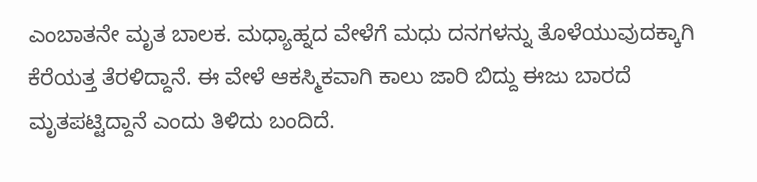ಎಂಬಾತನೇ ‌ಮೃತ ಬಾಲಕ. ಮಧ್ಯಾಹ್ನದ ವೇಳೆಗೆ ಮಧು ದನಗಳನ್ನು ತೊಳೆಯುವುದಕ್ಕಾಗಿ ಕೆರೆಯತ್ತ ‌ತೆರಳಿದ್ದಾನೆ. ಈ ವೇಳೆ ಆಕಸ್ಮಿಕವಾಗಿ ಕಾಲು ಜಾರಿ ಬಿದ್ದು ಈಜು ಬಾರದೆ ಮೃತಪಟ್ಟಿದ್ದಾನೆ ಎಂದು ತಿಳಿದು ಬಂದಿದೆ.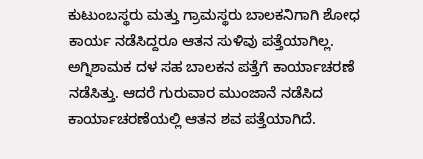ಕುಟುಂಬಸ್ಥರು ಮತ್ತು ಗ್ರಾಮಸ್ಥರು ಬಾಲಕನಿಗಾಗಿ ಶೋಧ ಕಾರ್ಯ ನಡೆಸಿದ್ದರೂ ಆತನ ಸುಳಿವು ಪತ್ತೆಯಾಗಿಲ್ಲ. ಅಗ್ನಿಶಾಮಕ ದಳ ಸಹ ಬಾಲಕನ ಪತ್ತೆಗೆ ಕಾರ್ಯಾಚರಣೆ ನಡೆಸಿತ್ತು. ಆದರೆ ಗುರುವಾರ ಮುಂಜಾನೆ ನಡೆಸಿದ ಕಾರ್ಯಾಚರಣೆಯಲ್ಲಿ ಆತನ ಶವ ಪತ್ತೆಯಾಗಿದೆ.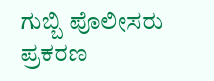ಗುಬ್ಬಿ ಪೊಲೀಸರು ಪ್ರಕರಣ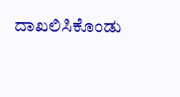ದಾಖಲಿಸಿಕೊಂಡು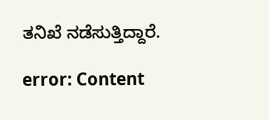ತನಿಖೆ ನಡೆಸುತ್ತಿದ್ದಾರೆ.

error: Content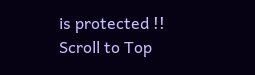is protected !!
Scroll to Top